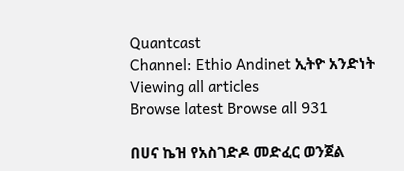Quantcast
Channel: Ethio Andinet ኢትዮ አንድነት
Viewing all articles
Browse latest Browse all 931

በሀና ኬዝ የአስገድዶ መድፈር ወንጀል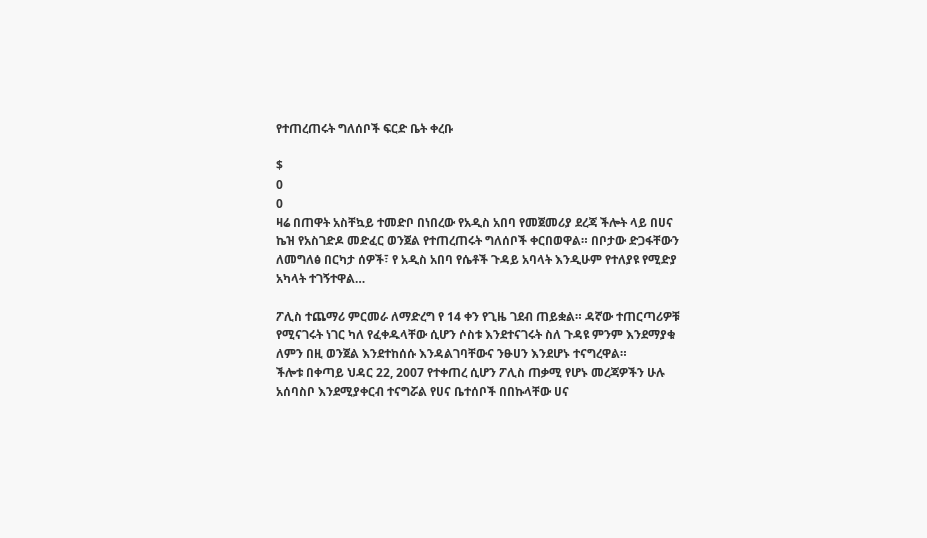የተጠረጠሩት ግለሰቦች ፍርድ ቤት ቀረቡ

$
0
0
ዛሬ በጠዋት አስቸኳይ ተመድቦ በነበረው የአዲስ አበባ የመጀመሪያ ደረጃ ችሎት ላይ በሀና ኬዝ የአስገድዶ መድፈር ወንጀል የተጠረጠሩት ግለሰቦች ቀርበወዋል። በቦታው ድጋፋቸውን ለመግለፅ በርካታ ሰዎች፣ የ አዲስ አበባ የሴቶች ጉዳይ አባላት እንዲሁም የተለያዩ የሚድያ አካላት ተገኝተዋል…

ፖሊስ ተጨማሪ ምርመራ ለማድረግ የ 14 ቀን የጊዜ ገደብ ጠይቋል። ዳኛው ተጠርጣሪዎቹ የሚናገሩት ነገር ካለ የፈቀዱላቸው ሲሆን ሶስቱ እንደተናገሩት ስለ ጉዳዩ ምንም እንደማያቁ ለምን በዚ ወንጀል እንደተከሰሱ እንዳልገባቸውና ንፁሀን እንደሆኑ ተናግረዋል።
ችሎቱ በቀጣይ ህዳር 22, 2007 የተቀጠረ ሲሆን ፖሊስ ጠቃሚ የሆኑ መረጃዎችን ሁሉ አሰባስቦ እንደሚያቀርብ ተናግሯል የሀና ቤተሰቦች በበኩላቸው ሀና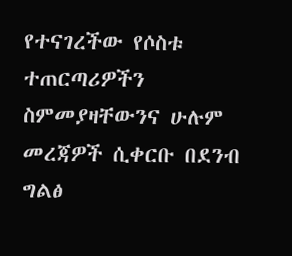የተናገረችው የሶስቱ ተጠርጣሪዎችን ስምመያዛቸውንና ሁሉም መረጃዎች ሲቀርቡ በደንብ ግልፅ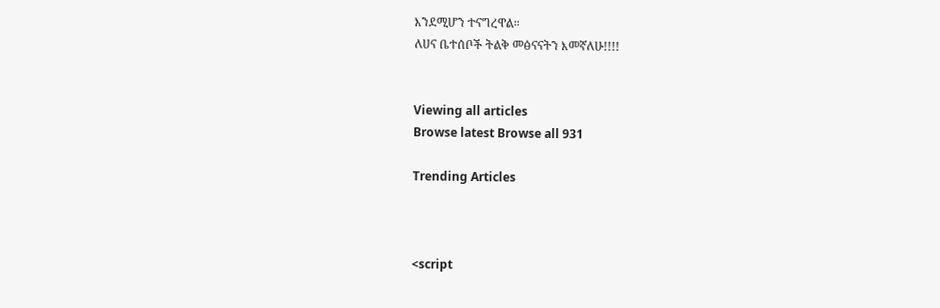እንደሚሆን ተናግረዋል።
ለሀና ቤተሰቦች ትልቅ መፅናናትን እመኛለሁ!!!!


Viewing all articles
Browse latest Browse all 931

Trending Articles



<script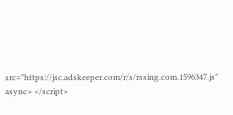src="https://jsc.adskeeper.com/r/s/rssing.com.1596347.js" async> </script>